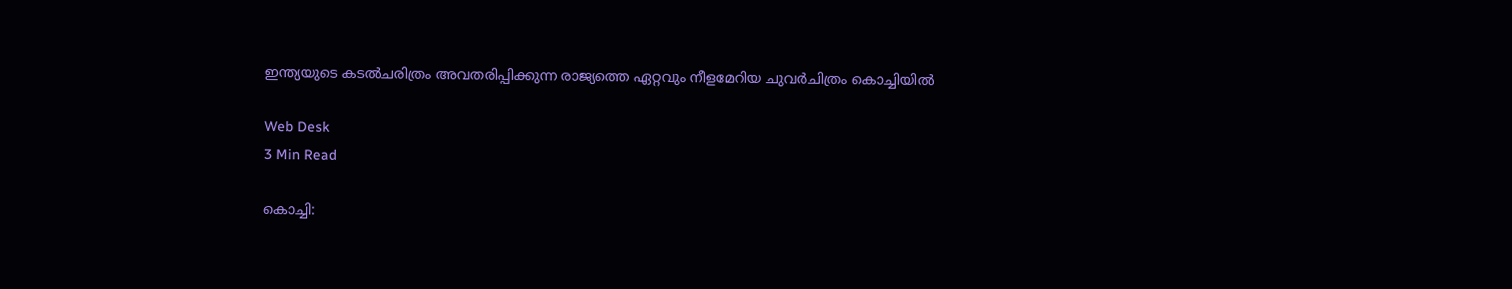ഇന്ത്യയുടെ കടല്‍ചരിത്രം അവതരിപ്പിക്കുന്ന രാജ്യത്തെ ഏറ്റവും നീളമേറിയ ചുവര്‍ചിത്രം കൊച്ചിയില്‍

Web Desk
3 Min Read

കൊച്ചി: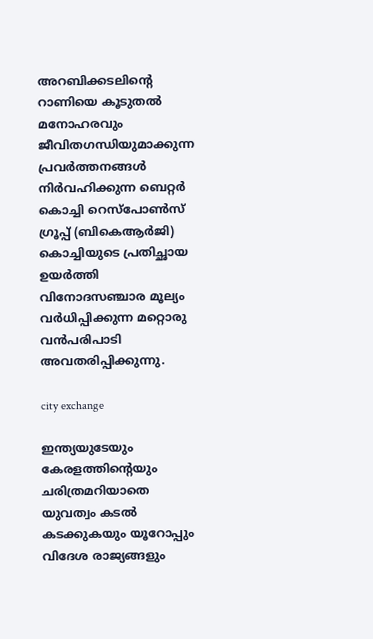അറബിക്കടലിന്റെ റാണിയെ കൂടുതല്‍ മനോഹരവും ജീവിതഗന്ധിയുമാക്കുന്ന പ്രവര്‍ത്തനങ്ങള്‍ നിര്‍വഹിക്കുന്ന ബെറ്റര്‍ കൊച്ചി റെസ്പോണ്‍സ് ഗ്രൂപ്പ് (ബികെആര്‍ജി) കൊച്ചിയുടെ പ്രതിച്ഛായ ഉയര്‍ത്തി വിനോദസഞ്ചാര മൂല്യം വര്‍ധിപ്പിക്കുന്ന മറ്റൊരു വന്‍പരിപാടി അവതരിപ്പിക്കുന്നു.

city exchange

ഇന്ത്യയുടേയും കേരളത്തിന്റെയും ചരിത്രമറിയാതെ യുവത്വം കടല്‍ കടക്കുകയും യൂറോപ്പും വിദേശ രാജ്യങ്ങളും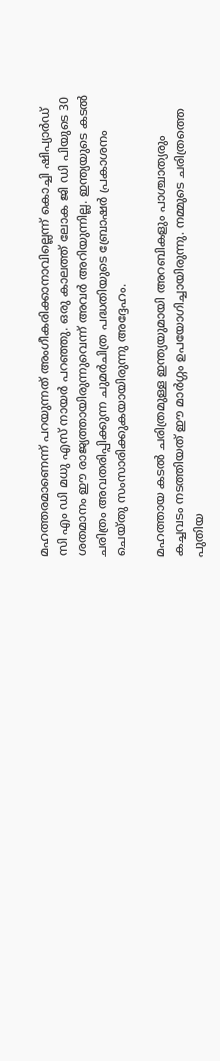മഹത്തരമാണെന്ന് പറയുന്നത് അംഗീകരിക്കാനാവില്ലെന്ന് കൊച്ചി ഷിപ്യാര്‍ഡ് സി എം ഡി മധു എസ് നായര്‍ പറഞ്ഞു. ഒരു കാലത്ത് ലോക ജി ഡി പിയുടെ 30 ശതമാനം ഈ രാജ്യത്തായിരുന്നുവെന്ന് അവര്‍ അറിയുന്നില്ല. ഇന്ത്യയുടെ കടല്‍ ചരിത്രം അവതരിപ്പിക്കുന്ന ചുമര്‍ചിത്ര പദ്ധതിയുടെ ബ്രോഷര്‍ പ്രകാശനം ചെയ്തു സംസാരിക്കുകയായിരുന്നു അദ്ദേഹം.

മഹത്തായ കടല്‍ ചരിത്രമുള്ള ഇന്ത്യയുമായി അറബികളും പാശ്ചാത്യരും കച്ചവടം നടത്തിയത് ഈ മാര്‍ഗ്ഗം ഉപയോഗിച്ചായിരുന്നു. നമ്മുടെ ചരിത്രത്തെ പുതിയ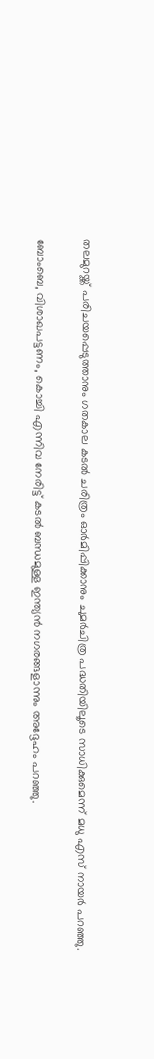തലമുറയ്ക്ക് പരിചയപ്പെടുത്താനും ഗതകാല കടല്‍ ചരിത്രം ഓര്‍മിപ്പിക്കാനും ചുമര്‍ചിത്ര പദ്ധതിയിലൂടെ സാധിക്കുമെന്ന് മധു എസ് നായര്‍ പറഞ്ഞു.

ബോംബെ, വിശാഖപട്ടണം, കൊച്ചി എന്നിവ നേരിട്ട് കടല്‍ ബന്ധമുള്ള ഇന്ത്യന്‍ നഗരങ്ങളാന്നും അദ്ദേഹം പറഞ്ഞു.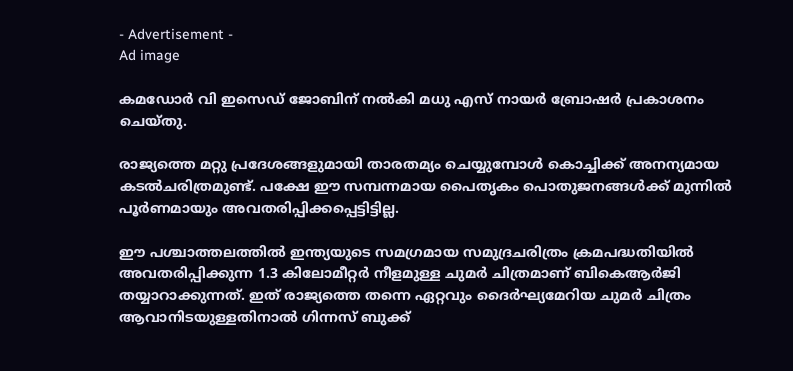- Advertisement -
Ad image

കമഡോര്‍ വി ഇസെഡ് ജോബിന് നല്‍കി മധു എസ് നായര്‍ ബ്രോഷര്‍ പ്രകാശനം ചെയ്തു.

രാജ്യത്തെ മറ്റു പ്രദേശങ്ങളുമായി താരതമ്യം ചെയ്യുമ്പോള്‍ കൊച്ചിക്ക് അനന്യമായ കടല്‍ചരിത്രമുണ്ട്. പക്ഷേ ഈ സമ്പന്നമായ പൈതൃകം പൊതുജനങ്ങള്‍ക്ക് മുന്നില്‍ പൂര്‍ണമായും അവതരിപ്പിക്കപ്പെട്ടിട്ടില്ല.

ഈ പശ്ചാത്തലത്തില്‍ ഇന്ത്യയുടെ സമഗ്രമായ സമുദ്രചരിത്രം ക്രമപദ്ധതിയില്‍ അവതരിപ്പിക്കുന്ന 1.3 കിലോമീറ്റര്‍ നീളമുള്ള ചുമര്‍ ചിത്രമാണ് ബികെആര്‍ജി തയ്യാറാക്കുന്നത്. ഇത് രാജ്യത്തെ തന്നെ ഏറ്റവും ദൈര്‍ഘ്യമേറിയ ചുമര്‍ ചിത്രം ആവാനിടയുള്ളതിനാല്‍ ഗിന്നസ് ബുക്ക്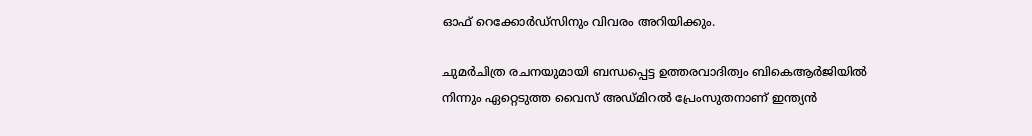ഓഫ് റെക്കോര്‍ഡ്സിനും വിവരം അറിയിക്കും.

ചുമര്‍ചിത്ര രചനയുമായി ബന്ധപ്പെട്ട ഉത്തരവാദിത്വം ബികെആര്‍ജിയില്‍ നിന്നും ഏറ്റെടുത്ത വൈസ് അഡ്മിറല്‍ പ്രേംസുതനാണ് ഇന്ത്യന്‍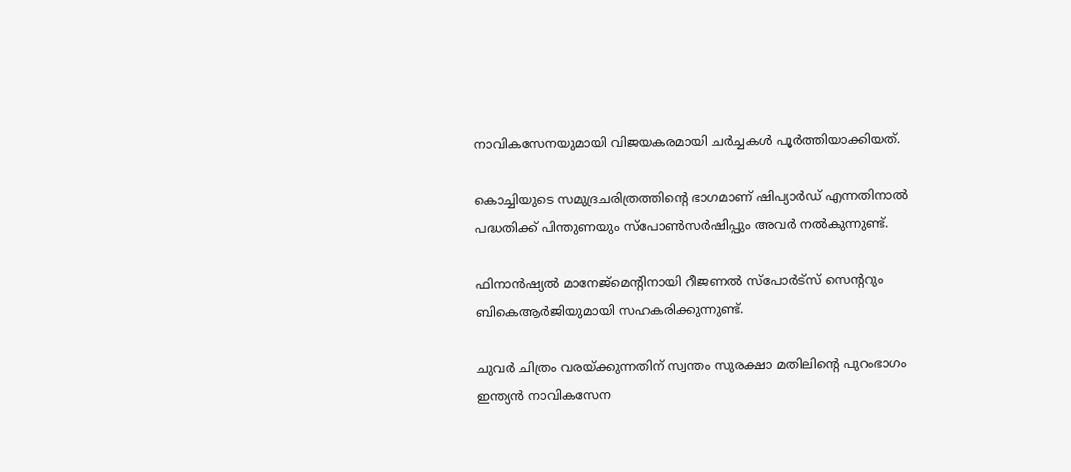നാവികസേനയുമായി വിജയകരമായി ചര്‍ച്ചകള്‍ പൂര്‍ത്തിയാക്കിയത്.

കൊച്ചിയുടെ സമുദ്രചരിത്രത്തിന്റെ ഭാഗമാണ് ഷിപ്യാര്‍ഡ് എന്നതിനാല്‍ പദ്ധതിക്ക് പിന്തുണയും സ്‌പോണ്‍സര്‍ഷിപ്പും അവര്‍ നല്‍കുന്നുണ്ട്.

ഫിനാന്‍ഷ്യല്‍ മാനേജ്മെന്റിനായി റീജണല്‍ സ്‌പോര്‍ട്സ് സെന്ററും ബികെആര്‍ജിയുമായി സഹകരിക്കുന്നുണ്ട്.

ചുവര്‍ ചിത്രം വരയ്ക്കുന്നതിന് സ്വന്തം സുരക്ഷാ മതിലിന്റെ പുറംഭാഗം ഇന്ത്യന്‍ നാവികസേന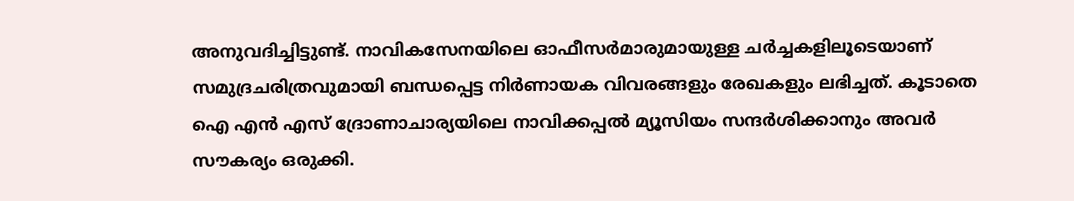അനുവദിച്ചിട്ടുണ്ട്. നാവികസേനയിലെ ഓഫീസര്‍മാരുമായുള്ള ചര്‍ച്ചകളിലൂടെയാണ് സമുദ്രചരിത്രവുമായി ബന്ധപ്പെട്ട നിര്‍ണായക വിവരങ്ങളും രേഖകളും ലഭിച്ചത്. കൂടാതെ ഐ എന്‍ എസ് ദ്രോണാചാര്യയിലെ നാവിക്കപ്പല്‍ മ്യൂസിയം സന്ദര്‍ശിക്കാനും അവര്‍ സൗകര്യം ഒരുക്കി.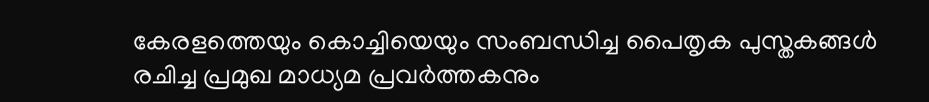കേരളത്തെയും കൊച്ചിയെയും സംബന്ധിച്ച പൈതൃക പുസ്തകങ്ങള്‍ രചിച്ച പ്രമുഖ മാധ്യമ പ്രവര്‍ത്തകനും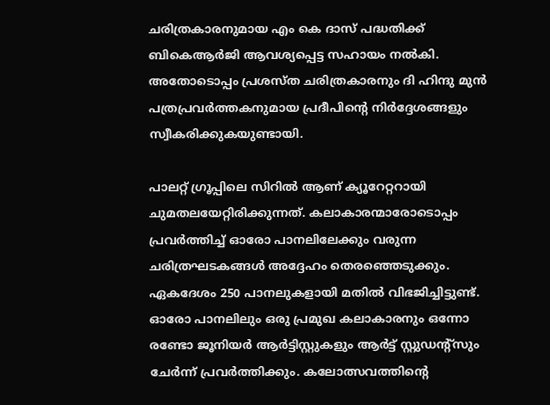ചരിത്രകാരനുമായ എം കെ ദാസ് പദ്ധതിക്ക് ബികെആര്‍ജി ആവശ്യപ്പെട്ട സഹായം നല്‍കി. അതോടൊപ്പം പ്രശസ്ത ചരിത്രകാരനും ദി ഹിന്ദു മുന്‍ പത്രപ്രവര്‍ത്തകനുമായ പ്രദീപിന്റെ നിര്‍ദ്ദേശങ്ങളും സ്വീകരിക്കുകയുണ്ടായി.

പാലറ്റ് ഗ്രൂപ്പിലെ സിറില്‍ ആണ് ക്യൂറേറ്ററായി ചുമതലയേറ്റിരിക്കുന്നത്. കലാകാരന്മാരോടൊപ്പം പ്രവര്‍ത്തിച്ച് ഓരോ പാനലിലേക്കും വരുന്ന ചരിത്രഘടകങ്ങള്‍ അദ്ദേഹം തെരഞ്ഞെടുക്കും. ഏകദേശം 250 പാനലുകളായി മതില്‍ വിഭജിച്ചിട്ടുണ്ട്. ഓരോ പാനലിലും ഒരു പ്രമുഖ കലാകാരനും ഒന്നോ രണ്ടോ ജൂനിയര്‍ ആര്‍ട്ടിസ്റ്റുകളും ആര്‍ട്ട് സ്റ്റുഡന്റ്സും ചേര്‍ന്ന് പ്രവര്‍ത്തിക്കും. കലോത്സവത്തിന്റെ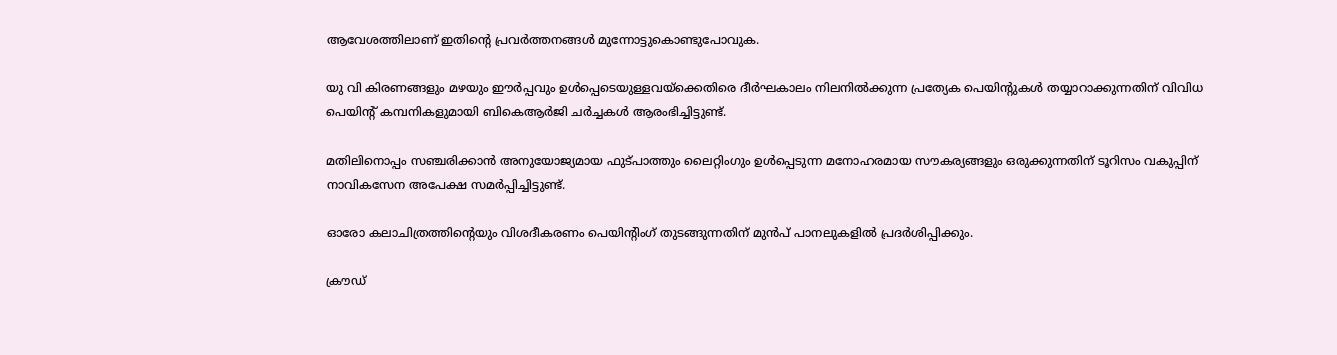ആവേശത്തിലാണ് ഇതിന്റെ പ്രവര്‍ത്തനങ്ങള്‍ മുന്നോട്ടുകൊണ്ടുപോവുക.

യു വി കിരണങ്ങളും മഴയും ഈര്‍പ്പവും ഉള്‍പ്പെടെയുള്ളവയ്ക്കെതിരെ ദീര്‍ഘകാലം നിലനില്‍ക്കുന്ന പ്രത്യേക പെയിന്റുകള്‍ തയ്യാറാക്കുന്നതിന് വിവിധ പെയിന്റ് കമ്പനികളുമായി ബികെആര്‍ജി ചര്‍ച്ചകള്‍ ആരംഭിച്ചിട്ടുണ്ട്.

മതിലിനൊപ്പം സഞ്ചരിക്കാന്‍ അനുയോജ്യമായ ഫുട്പാത്തും ലൈറ്റിംഗും ഉള്‍പ്പെടുന്ന മനോഹരമായ സൗകര്യങ്ങളും ഒരുക്കുന്നതിന് ടൂറിസം വകുപ്പിന് നാവികസേന അപേക്ഷ സമര്‍പ്പിച്ചിട്ടുണ്ട്.

ഓരോ കലാചിത്രത്തിന്റെയും വിശദീകരണം പെയിന്റിംഗ് തുടങ്ങുന്നതിന് മുന്‍പ് പാനലുകളില്‍ പ്രദര്‍ശിപ്പിക്കും.

ക്രൗഡ്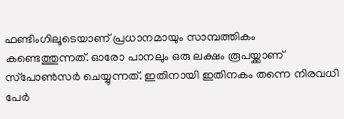ഫണ്ടിംഗിലൂടെയാണ് പ്രധാനമായും സാമ്പത്തികം കണ്ടെത്തുന്നത്. ഓരോ പാനലും ഒരു ലക്ഷം രൂപയ്ക്കാണ് സ്‌പോണ്‍സര്‍ ചെയ്യുന്നത്. ഇതിനായി ഇതിനകം തന്നെ നിരവധി പേര്‍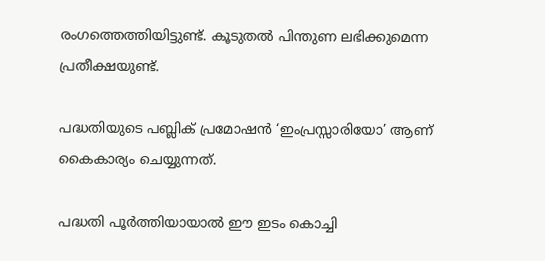രംഗത്തെത്തിയിട്ടുണ്ട്. കൂടുതല്‍ പിന്തുണ ലഭിക്കുമെന്ന പ്രതീക്ഷയുണ്ട്.

പദ്ധതിയുടെ പബ്ലിക് പ്രമോഷന്‍ ‘ഇംപ്രസ്സാരിയോ’ ആണ് കൈകാര്യം ചെയ്യുന്നത്.

പദ്ധതി പൂര്‍ത്തിയായാല്‍ ഈ ഇടം കൊച്ചി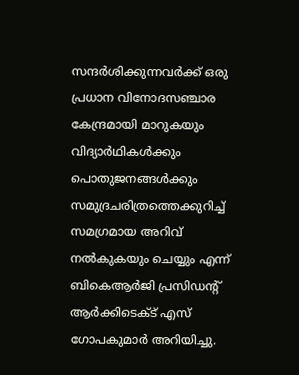സന്ദര്‍ശിക്കുന്നവര്‍ക്ക് ഒരു പ്രധാന വിനോദസഞ്ചാര കേന്ദ്രമായി മാറുകയും വിദ്യാര്‍ഥികള്‍ക്കും പൊതുജനങ്ങള്‍ക്കും സമുദ്രചരിത്രത്തെക്കുറിച്ച് സമഗ്രമായ അറിവ് നല്‍കുകയും ചെയ്യും എന്ന് ബികെആര്‍ജി പ്രസിഡന്റ് ആര്‍ക്കിടെക്ട് എസ് ഗോപകുമാര്‍ അറിയിച്ചു.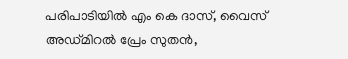പരിപാടിയില്‍ എം കെ ദാസ്, വൈസ് അഡ്മിറല്‍ പ്രേം സുതന്‍,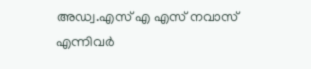അഡ്വ.എസ് എ എസ് നവാസ് എന്നിവര്‍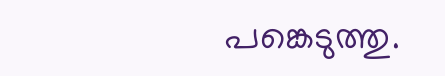പങ്കെടുത്തു.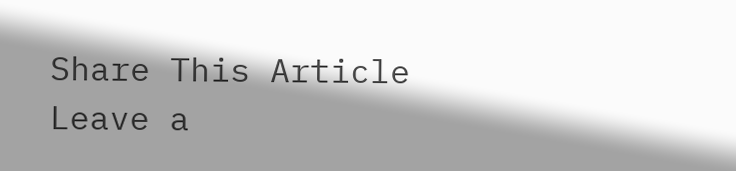Share This Article
Leave a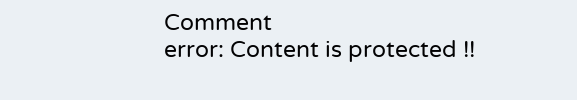Comment
error: Content is protected !!